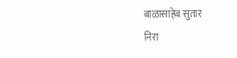बाळासाहेब सुतार
निरा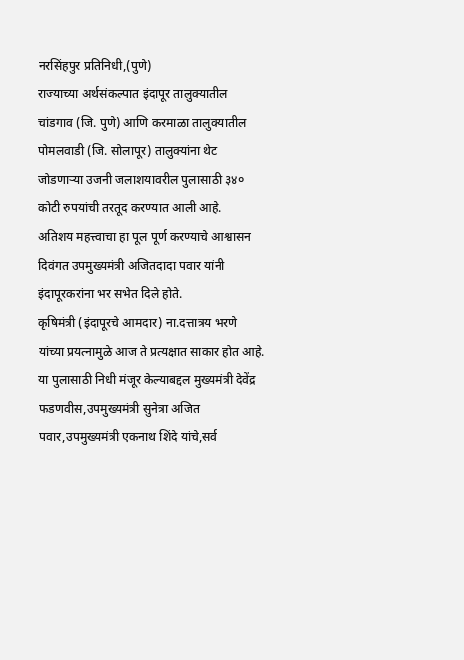नरसिंहपुर प्रतिनिधी,(पुणे)
राज्याच्या अर्थसंकल्पात इंदापूर तालुक्यातील चांडगाव (जि. पुणे) आणि करमाळा तालुक्यातील पोमलवाडी (जि. सोलापूर) तालुक्यांना थेट जोडणाऱ्या उजनी जलाशयावरील पुलासाठी ३४० कोटी रुपयांची तरतूद करण्यात आली आहे.
अतिशय महत्त्वाचा हा पूल पूर्ण करण्याचे आश्वासन दिवंगत उपमुख्यमंत्री अजितदादा पवार यांनी इंदापूरकरांना भर सभेत दिले होते.
कृषिमंत्री (इंदापूरचे आमदार) ना.दत्तात्रय भरणे यांच्या प्रयत्नामुळे आज ते प्रत्यक्षात साकार होत आहे. या पुलासाठी निधी मंजूर केल्याबद्दल मुख्यमंत्री देवेंद्र फडणवीस,उपमुख्यमंत्री सुनेत्रा अजित पवार,उपमुख्यमंत्री एकनाथ शिंदे यांचे,सर्व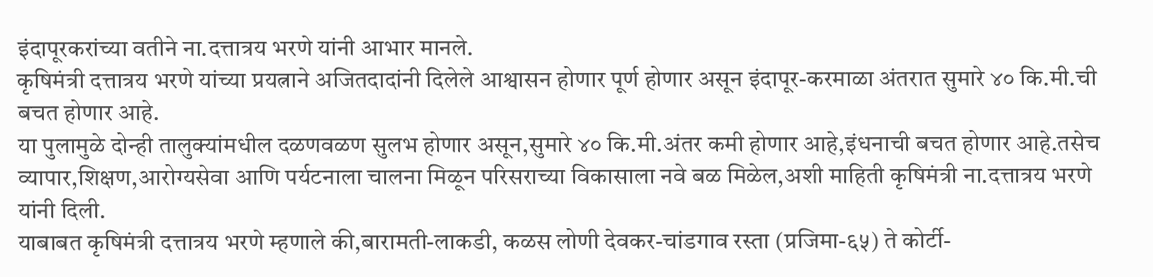इंदापूरकरांच्या वतीने ना.दत्तात्रय भरणे यांनी आभार मानले.
कृषिमंत्री दत्तात्रय भरणे यांच्या प्रयत्नाने अजितदादांनी दिलेले आश्वासन होणार पूर्ण होणार असून इंदापूर-करमाळा अंतरात सुमारे ४० कि.मी.ची बचत होणार आहे.
या पुलामुळे दोन्ही तालुक्यांमधील दळणवळण सुलभ होणार असून,सुमारे ४० कि.मी.अंतर कमी होणार आहे,इंधनाची बचत होणार आहे.तसेच व्यापार,शिक्षण,आरोग्यसेवा आणि पर्यटनाला चालना मिळून परिसराच्या विकासाला नवे बळ मिळेल,अशी माहिती कृषिमंत्री ना.दत्तात्रय भरणे यांनी दिली.
याबाबत कृषिमंत्री दत्तात्रय भरणे म्हणाले की,बारामती-लाकडी, कळस लोणी देवकर-चांडगाव रस्ता (प्रजिमा-६५) ते कोर्टी-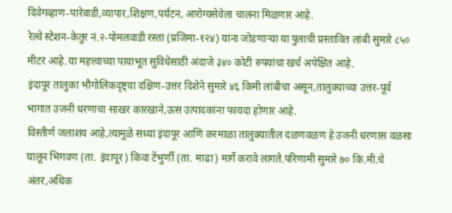दिवेगव्हाण-पारेवाडी,व्यापार,शिक्षण,पर्यटन, आरोग्यसेवेला चालना मिळणार आहे.
रेल्वे स्टेशन-केतुर नं.२-पोमलवाडी रस्ता (प्रजिमा-१२४) यांना जोडणाऱ्या या पुलाची प्रस्तावित लांबी सुमारे ८५० मीटर आहे.या महत्त्वाच्या पायाभूत सुविधेसाठी अंदाजे ३४० कोटी रुपयांचा खर्च अपेक्षित आहे.
इंदापूर तालुका भौगोलिकदृष्ट्या दक्षिण-उत्तर दिशेने सुमारे ४६ किमी लांबीचा असून,तालुक्याच्या उत्तर-पूर्व भागात उजनी धरणाचा साखर कारखाने,ऊस उत्पादकांना फायदा होणार आहे.
विस्तीर्ण जलाशय आहे,त्यामुळे सध्या इंदापूर आणि करमाळा तालुक्यातील दळणवळण हे उजनी धरणास वळसा घालून भिगवण (ता. इंदापूर) किंवा टेंभुर्णी (ता. माढा) मार्गे करावे लागते.परिणामी सुमारे ७० कि.मी.चे अंतर,अधिक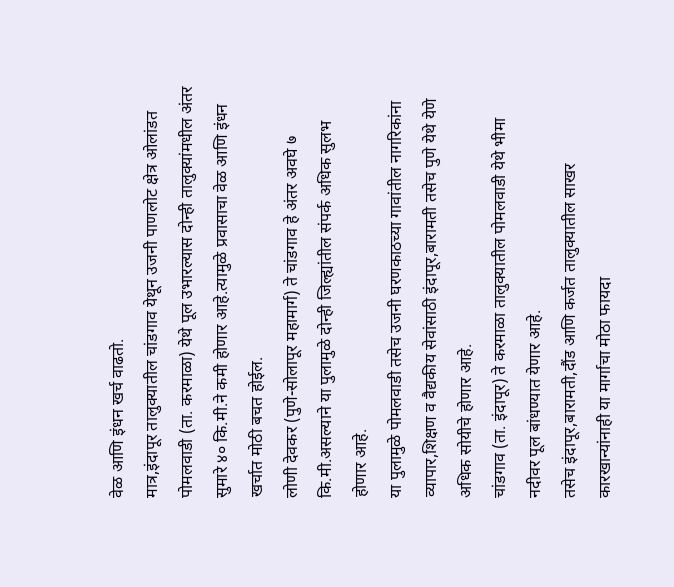वेळ आणि इंधन खर्च वाढतो.
मात्र,इंदापूर तालुक्यातील चांडगाव येथून उजनी पाणलोट क्षेत्र ओलांडत पोमलवाडी (ता. करमाळा) येथे पूल उभारल्यास दोन्ही तालुक्यांमधील अंतर सुमारे ४० कि.मी.ने कमी होणार आहे.त्यामुळे प्रवासाचा वेळ आणि इंधन खर्चात मोठी बचत होईल.
लोणी देवकर (पुणे-सोलापूर महामार्ग) ते चांडगाव हे अंतर अवघे ७ कि.मी.असल्याने या पुलामुळे दोन्ही जिल्ह्यांतील संपर्क अधिक सुलभ होणार आहे.
या पुलामुळे पोमलवाडी तसेच उजनी घरणकाठच्या गावांतील नागरिकांना व्यापार,शिक्षण व वैद्यकीय सेवांसाठी इंदापूर,बारामती तसेच पुणे येथे येणे अधिक सोयीचे होणार आहे.
चांडगाव (ता. इंदापूर) ते करमाळा तालुक्यातील पोमलवाडी येथे भीमा नदीवर पूल बांधण्यात येणार आहे.
तसेच इंदापूर,बारामती,दौंड आणि कर्जत तालुक्यातील साखर कारखान्यांनाही या मार्गाचा मोठा फायदा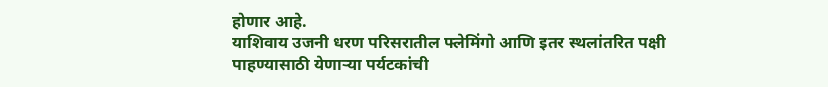होणार आहे.
याशिवाय उजनी धरण परिसरातील फ्लेमिंगो आणि इतर स्थलांतरित पक्षी पाहण्यासाठी येणाऱ्या पर्यटकांची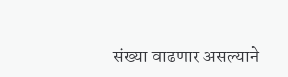संख्या वाढणार असल्याने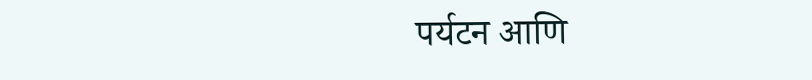पर्यटन आणि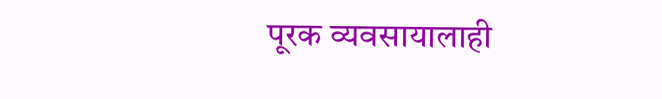पूरक व्यवसायालाही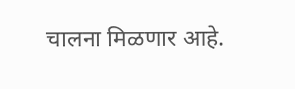चालना मिळणार आहे.